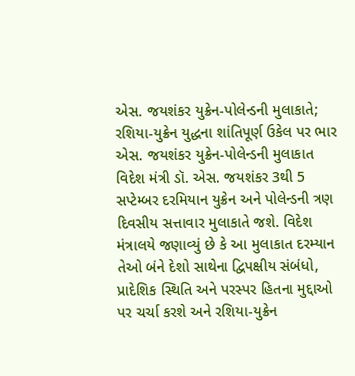એસ. જયશંકર યુક્રેન-પોલેન્ડની મુલાકાતે; રશિયા-યુક્રેન યુદ્ધના શાંતિપૂર્ણ ઉકેલ પર ભાર
એસ. જયશંકર યુક્રેન-પોલેન્ડની મુલાકાત વિદેશ મંત્રી ડૉ. એસ. જયશંકર 3થી 5 સપ્ટેમ્બર દરમિયાન યુક્રેન અને પોલેન્ડની ત્રણ દિવસીય સત્તાવાર મુલાકાતે જશે. વિદેશ મંત્રાલયે જણાવ્યું છે કે આ મુલાકાત દરમ્યાન તેઓ બંને દેશો સાથેના દ્વિપક્ષીય સંબંધો, પ્રાદેશિક સ્થિતિ અને પરસ્પર હિતના મુદ્દાઓ પર ચર્ચા કરશે અને રશિયા-યુક્રેન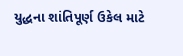યુદ્ધના શાંતિપૂર્ણ ઉકેલ માટે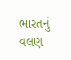ભારતનું વલણ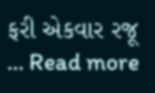ફરી એકવાર રજૂ … Read more